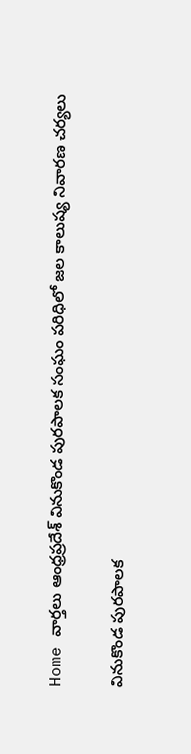Home వార్తలు ఆంధ్రప్రదేశ్‌ వినుకొండ పురపాలక సంఘం పరిధిలో జల కాలుష్య నివారణ చర్యలు

వినుకొండ పురపాలక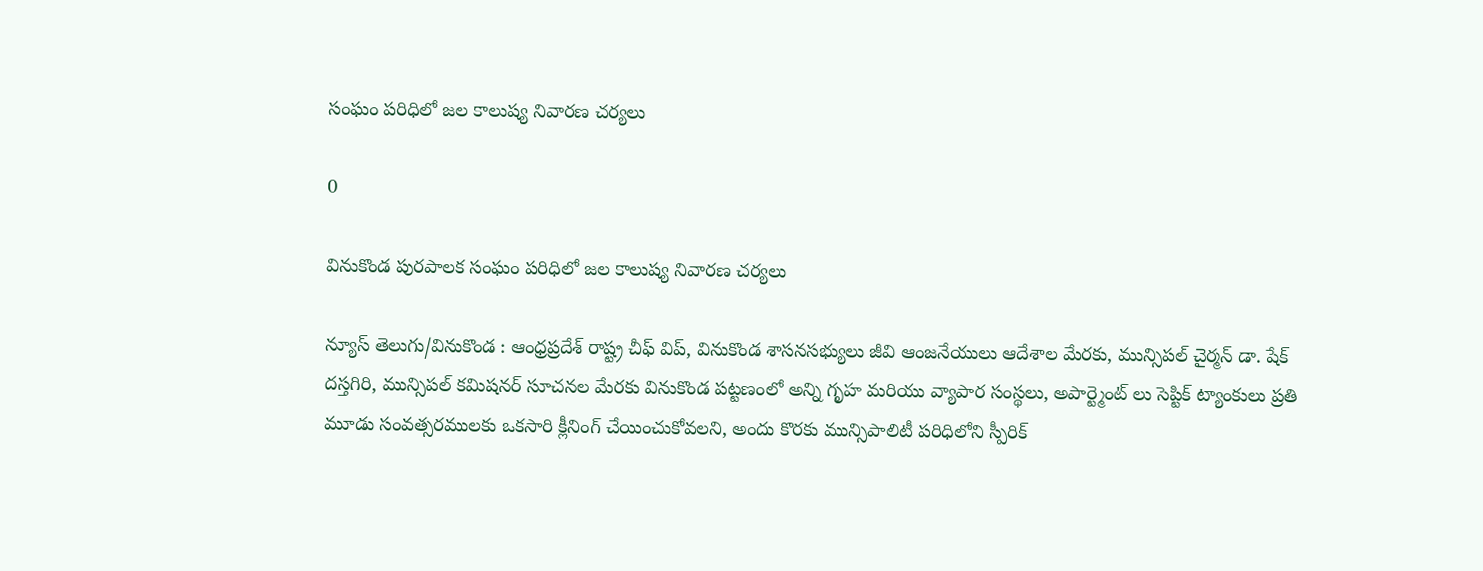సంఘం పరిధిలో జల కాలుష్య నివారణ చర్యలు

0

వినుకొండ పురపాలక సంఘం పరిధిలో జల కాలుష్య నివారణ చర్యలు

న్యూస్ తెలుగు/వినుకొండ : ఆంధ్రప్రదేశ్ రాష్ట్ర చీఫ్ విప్, వినుకొండ శాసనసభ్యులు జీవి ఆంజనేయులు ఆదేశాల మేరకు, మున్సిపల్ చైర్మన్ డా. షేక్ దస్తగిరి, మున్సిపల్ కమిషనర్ సూచనల మేరకు వినుకొండ పట్టణంలో అన్ని గృహ మరియు వ్యాపార సంస్థలు, అపార్ట్మెంట్ లు సెప్టిక్ ట్యాంకులు ప్రతి మూడు సంవత్సరములకు ఒకసారి క్లీనింగ్ చేయించుకోవలని, అందు కొరకు మున్సిపాలిటీ పరిధిలోని స్పీరిక్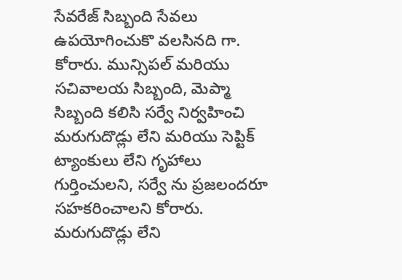సేవరేజ్ సిబ్బంది సేవలు ఉపయోగించుకొ వలసినది గా. కోరారు. మున్సిపల్ మరియు సచివాలయ సిబ్బంది, మెప్మా సిబ్బంది కలిసి సర్వే నిర్వహించి మరుగుదొడ్లు లేని మరియు సెప్టిక్ ట్యాంకులు లేని గృహాలు గుర్తించులని, సర్వే ను ప్రజలందరూ సహకరించాలని కోరారు. మరుగుదొడ్లు లేని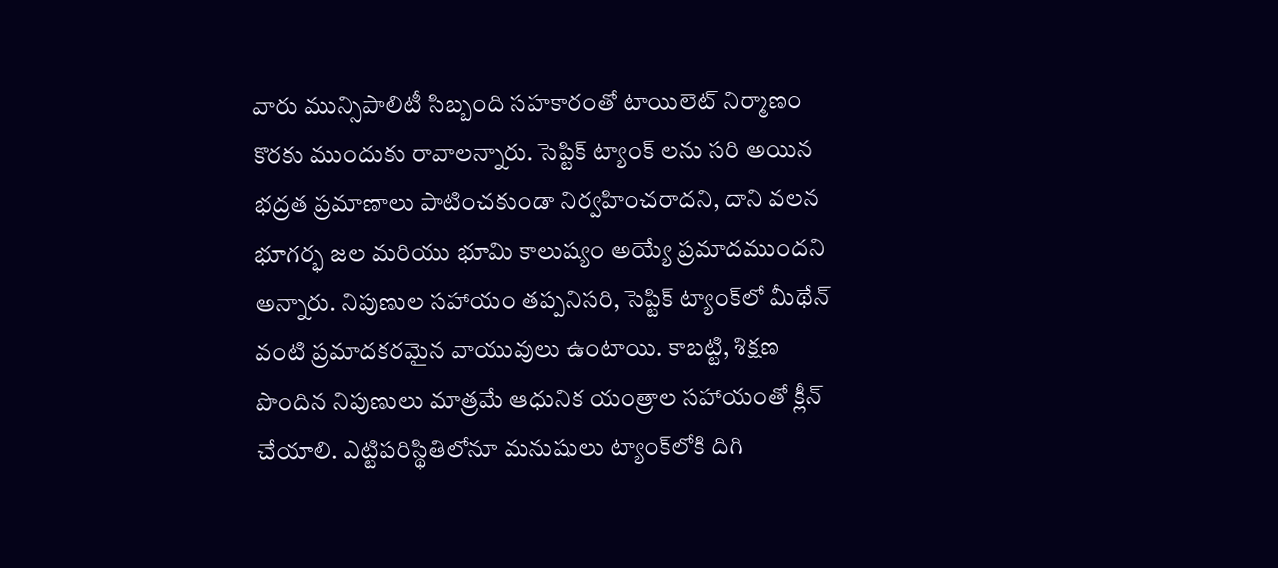వారు మున్సిపాలిటీ సిబ్బంది సహకారంతో టాయిలెట్ నిర్మాణం కొరకు ముందుకు రావాలన్నారు. సెప్టిక్ ట్యాంక్ లను సరి అయిన భద్రత ప్రమాణాలు పాటించకుండా నిర్వహించరాదని, దాని వలన భూగర్భ జల మరియు భూమి కాలుష్యం అయ్యే ప్రమాదముందని అన్నారు. నిపుణుల సహాయం తప్పనిసరి, సెప్టిక్ ట్యాంక్‌లో మీథేన్ వంటి ప్రమాదకరమైన వాయువులు ఉంటాయి. కాబట్టి, శిక్షణ పొందిన నిపుణులు మాత్రమే ఆధునిక యంత్రాల సహాయంతో క్లీన్ చేయాలి. ఎట్టిపరిస్థితిలోనూ మనుషులు ట్యాంక్‌లోకి దిగి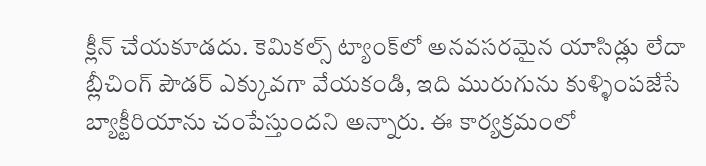క్లీన్ చేయకూడదు. కెమికల్స్ ట్యాంక్‌లో అనవసరమైన యాసిడ్లు లేదా బ్లీచింగ్ పౌడర్ ఎక్కువగా వేయకండి, ఇది మురుగును కుళ్ళింపజేసే బ్యాక్టీరియాను చంపేస్తుందని అన్నారు. ఈ కార్యక్రమంలో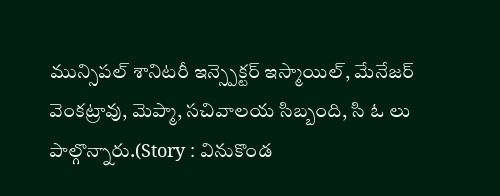మున్సిపల్ శానిటరీ ఇన్స్పెక్టర్ ఇస్మాయిల్, మేనేజర్ వెంకట్రావు, మెప్మా, సచివాలయ సిబ్బంది, సి ఓ లు పాల్గొన్నారు.(Story : వినుకొండ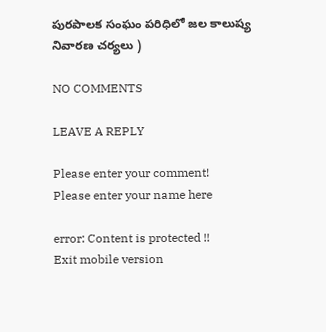పురపాలక సంఘం పరిధిలో జల కాలుష్య నివారణ చర్యలు )

NO COMMENTS

LEAVE A REPLY

Please enter your comment!
Please enter your name here

error: Content is protected !!
Exit mobile version